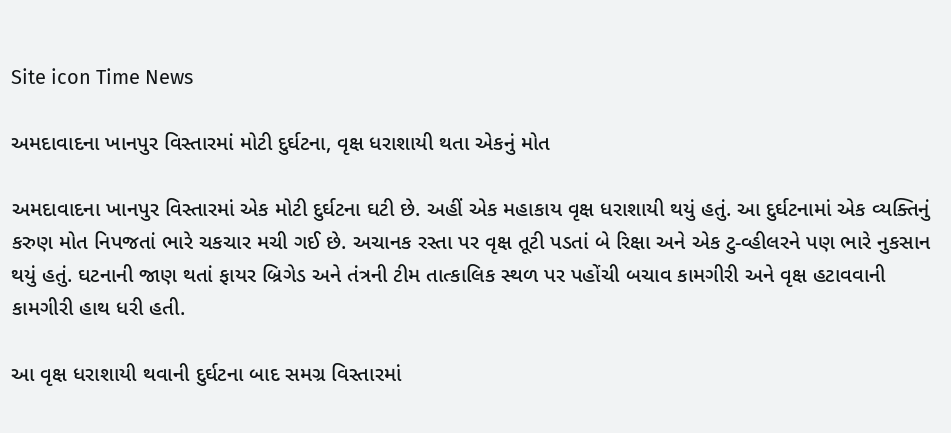Site icon Time News

અમદાવાદના ખાનપુર વિસ્તારમાં મોટી દુર્ઘટના, વૃક્ષ ધરાશાયી થતા એકનું મોત

અમદાવાદના ખાનપુર વિસ્તારમાં એક મોટી દુર્ઘટના ઘટી છે. અહીં એક મહાકાય વૃક્ષ ધરાશાયી થયું હતું. આ દુર્ઘટનામાં એક વ્યક્તિનું કરુણ મોત નિપજતાં ભારે ચકચાર મચી ગઈ છે. અચાનક રસ્તા પર વૃક્ષ તૂટી પડતાં બે રિક્ષા અને એક ટુ-વ્હીલરને પણ ભારે નુકસાન થયું હતું. ઘટનાની જાણ થતાં ફાયર બ્રિગેડ અને તંત્રની ટીમ તાત્કાલિક સ્થળ પર પહોંચી બચાવ કામગીરી અને વૃક્ષ હટાવવાની કામગીરી હાથ ધરી હતી.

આ વૃક્ષ ધરાશાયી થવાની દુર્ઘટના બાદ સમગ્ર વિસ્તારમાં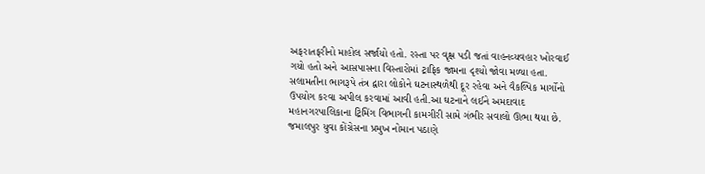અફરાતફરીનો માહોલ સર્જાયો હતો. રસ્તા પર વૃક્ષ પડી જતાં વાહનવ્યવહાર ખોરવાઈ ગયો હતો અને આસપાસના વિસ્તારોમાં ટ્રાફિક જામના દૃશ્યો જોવા મળ્યા હતા. સલામતીના ભાગરૂપે તંત્ર દ્વારા લોકોને ઘટનાસ્થળેથી દૂર રહેવા અને વૈકલ્પિક માર્ગોનો ઉપયોગ કરવા અપીલ કરવામાં આવી હતી.આ ઘટનાને લઈને અમદાવાદ મહાનગરપાલિકાના ટ્રિમિંગ વિભાગની કામગીરી સામે ગંભીર સવાલો ઊભા થયા છે. જમાલપુર યુવા કોંગ્રેસના પ્રમુખ નોમાન પઠાણે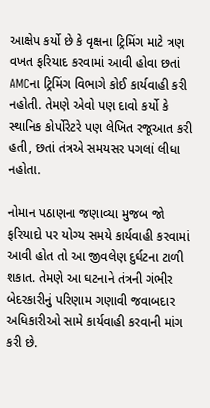આક્ષેપ કર્યો છે કે વૃક્ષના ટ્રિમિંગ માટે ત્રણ વખત ફરિયાદ કરવામાં આવી હોવા છતાં AMCના ટ્રિમિંગ વિભાગે કોઈ કાર્યવાહી કરી નહોતી. તેમણે એવો પણ દાવો કર્યો કે સ્થાનિક કોર્પોરેટરે પણ લેખિત રજૂઆત કરી હતી, છતાં તંત્રએ સમયસર પગલાં લીધા નહોતા.

નોમાન પઠાણના જણાવ્યા મુજબ જો ફરિયાદો પર યોગ્ય સમયે કાર્યવાહી કરવામાં આવી હોત તો આ જીવલેણ દુર્ઘટના ટાળી શકાત. તેમણે આ ઘટનાને તંત્રની ગંભીર બેદરકારીનું પરિણામ ગણાવી જવાબદાર અધિકારીઓ સામે કાર્યવાહી કરવાની માંગ કરી છે.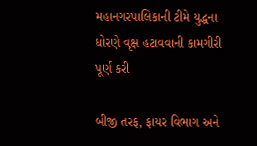મહાનગરપાલિકાની ટીમે યુદ્ધના ધોરણે વૃક્ષ હટાવવાની કામગીરી પૂર્ણ કરી

બીજી તરફ, ફાયર વિભાગ અને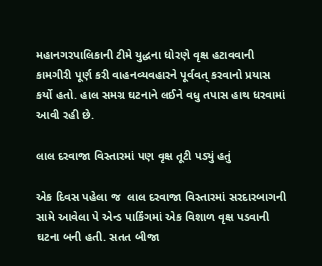મહાનગરપાલિકાની ટીમે યુદ્ધના ધોરણે વૃક્ષ હટાવવાની કામગીરી પૂર્ણ કરી વાહનવ્યવહારને પૂર્વવત્ કરવાનો પ્રયાસ કર્યો હતો. હાલ સમગ્ર ઘટનાને લઈને વધુ તપાસ હાથ ધરવામાં આવી રહી છે.

લાલ દરવાજા વિસ્તારમાં પણ વૃક્ષ તૂટી પડ્યું હતું

એક દિવસ પહેલા જ  લાલ દરવાજા વિસ્તારમાં સરદારબાગની સામે આવેલા પે એન્ડ પાર્કિંગમાં એક વિશાળ વૃક્ષ પડવાની ઘટના બની હતી. સતત બીજા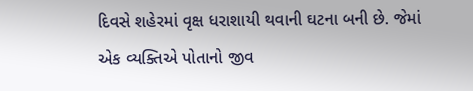દિવસે શહેરમાં વૃક્ષ ધરાશાયી થવાની ઘટના બની છે. જેમાં એક વ્યક્તિએ પોતાનો જીવ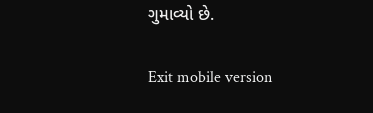ગુમાવ્યો છે.

Exit mobile version